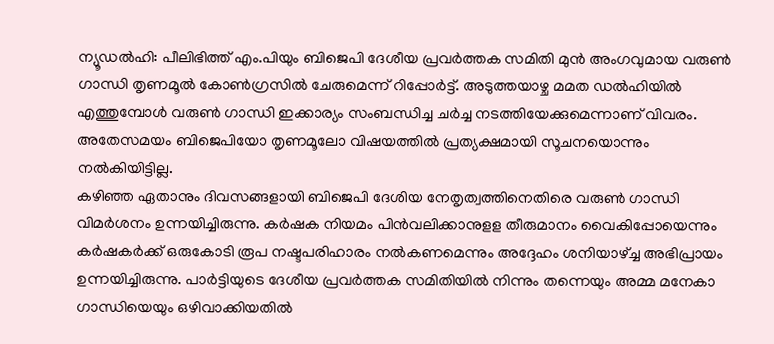ന്യൂഡൽഹി: പീലിഭിത്ത് എം.പിയും ബിജെപി ദേശീയ പ്രവർത്തക സമിതി മുൻ അംഗവുമായ വരുൺ ഗാന്ധി തൃണമൂൽ കോൺഗ്രസിൽ ചേരുമെന്ന് റിപ്പോർട്ട്. അടുത്തയാഴ്ച മമത ഡൽഹിയിൽ എത്തുമ്പോൾ വരുൺ ഗാന്ധി ഇക്കാര്യം സംബന്ധിച്ച ചർച്ച നടത്തിയേക്കുമെന്നാണ് വിവരം. അതേസമയം ബിജെപിയോ തൃണമൂലോ വിഷയത്തിൽ പ്രത്യക്ഷമായി സൂചനയൊന്നും നൽകിയിട്ടില്ല.
കഴിഞ്ഞ ഏതാനും ദിവസങ്ങളായി ബിജെപി ദേശിയ നേതൃത്വത്തിനെതിരെ വരുൺ ഗാന്ധി വിമർശനം ഉന്നയിച്ചിരുന്നു. കർഷക നിയമം പിൻവലിക്കാനുളള തീരുമാനം വൈകിപ്പോയെന്നും കർഷകർക്ക് ഒരുകോടി രൂപ നഷ്ടപരിഹാരം നൽകണമെന്നും അദ്ദേഹം ശനിയാഴ്ച്ച അഭിപ്രായം ഉന്നയിച്ചിരുന്നു. പാർട്ടിയുടെ ദേശീയ പ്രവർത്തക സമിതിയിൽ നിന്നും തന്നെയും അമ്മ മനേകാ ഗാന്ധിയെയും ഒഴിവാക്കിയതിൽ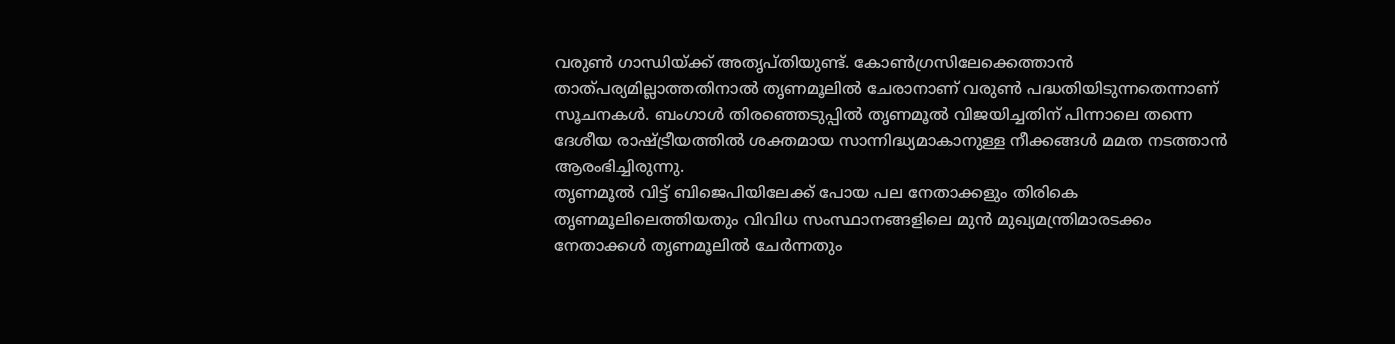വരുൺ ഗാന്ധിയ്ക്ക് അതൃപ്തിയുണ്ട്. കോൺഗ്രസിലേക്കെത്താൻ താത്പര്യമില്ലാത്തതിനാൽ തൃണമൂലിൽ ചേരാനാണ് വരുൺ പദ്ധതിയിടുന്നതെന്നാണ് സൂചനകൾ. ബംഗാൾ തിരഞ്ഞെടുപ്പിൽ തൃണമൂൽ വിജയിച്ചതിന് പിന്നാലെ തന്നെ ദേശീയ രാഷ്ട്രീയത്തിൽ ശക്തമായ സാന്നിദ്ധ്യമാകാനുള്ള നീക്കങ്ങൾ മമത നടത്താൻ ആരംഭിച്ചിരുന്നു.
തൃണമൂൽ വിട്ട് ബിജെപിയിലേക്ക് പോയ പല നേതാക്കളും തിരികെ തൃണമൂലിലെത്തിയതും വിവിധ സംസ്ഥാനങ്ങളിലെ മുൻ മുഖ്യമന്ത്രിമാരടക്കം നേതാക്കൾ തൃണമൂലിൽ ചേർന്നതും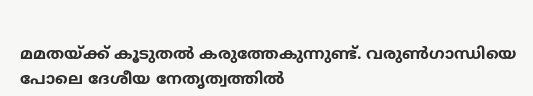മമതയ്ക്ക് കൂടുതൽ കരുത്തേകുന്നുണ്ട്. വരുൺഗാന്ധിയെ പോലെ ദേശീയ നേതൃത്വത്തിൽ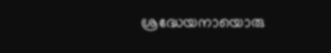ശ്രദ്ധേയനായൊരു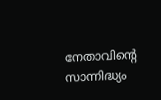നേതാവിന്റെ സാന്നിദ്ധ്യം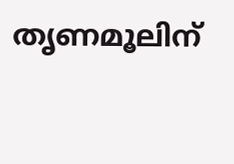തൃണമൂലിന്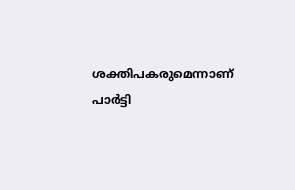ശക്തിപകരുമെന്നാണ് പാർട്ടി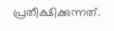പ്രതീക്ഷിക്കുന്നത്.